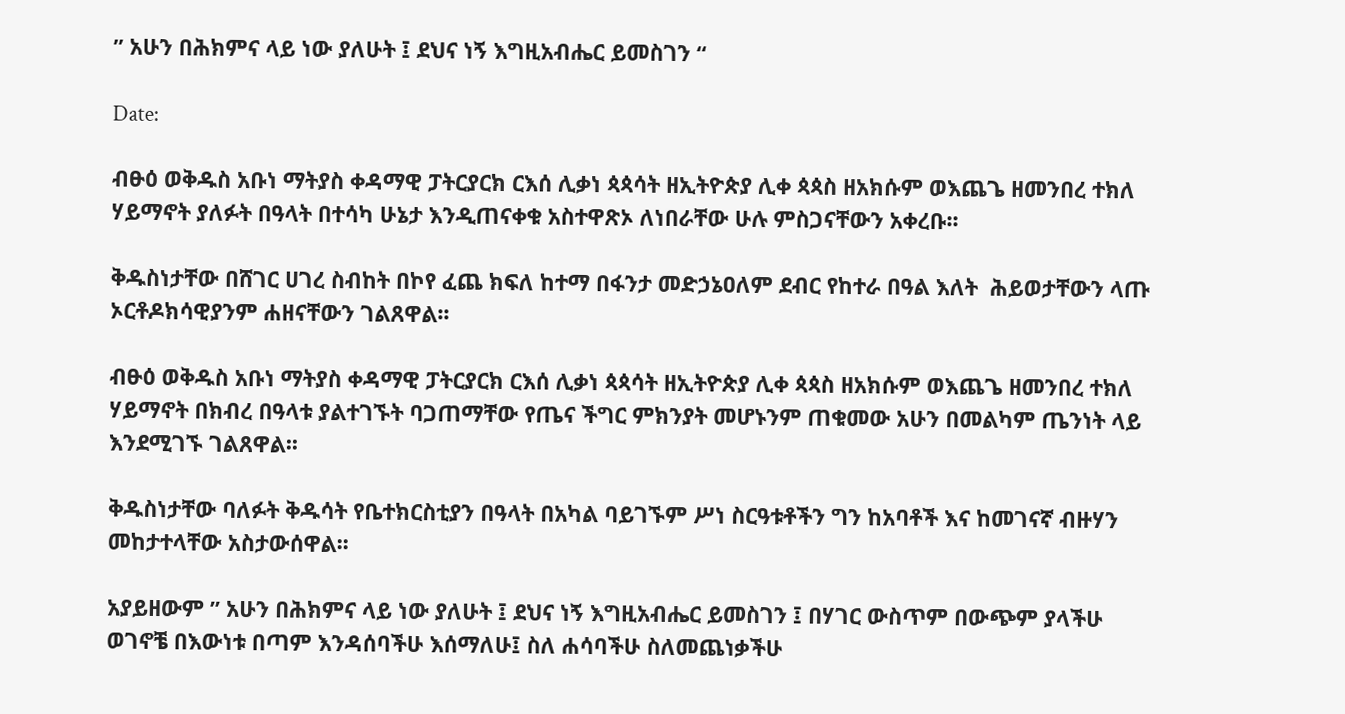” አሁን በሕክምና ላይ ነው ያለሁት ፤ ደህና ነኝ እግዚአብሔር ይመስገን “

Date:

ብፁዕ ወቅዱስ አቡነ ማትያስ ቀዳማዊ ፓትርያርክ ርእሰ ሊቃነ ጳጳሳት ዘኢትዮጵያ ሊቀ ጳጳስ ዘአክሱም ወእጨጌ ዘመንበረ ተክለ ሃይማኖት ያለፉት በዓላት በተሳካ ሁኔታ እንዲጠናቀቁ አስተዋጽኦ ለነበራቸው ሁሉ ምስጋናቸውን አቀረቡ፡፡

ቅዱስነታቸው በሸገር ሀገረ ስብከት በኮየ ፈጨ ክፍለ ከተማ በፋንታ መድኃኔዐለም ደብር የከተራ በዓል እለት  ሕይወታቸውን ላጡ ኦርቶዶክሳዊያንም ሐዘናቸውን ገልጸዋል፡፡

ብፁዕ ወቅዱስ አቡነ ማትያስ ቀዳማዊ ፓትርያርክ ርእሰ ሊቃነ ጳጳሳት ዘኢትዮጵያ ሊቀ ጳጳስ ዘአክሱም ወእጨጌ ዘመንበረ ተክለ ሃይማኖት በክብረ በዓላቱ ያልተገኙት ባጋጠማቸው የጤና ችግር ምክንያት መሆኑንም ጠቁመው አሁን በመልካም ጤንነት ላይ እንደሚገኙ ገልጸዋል፡፡

ቅዱስነታቸው ባለፉት ቅዱሳት የቤተክርስቲያን በዓላት በአካል ባይገኙም ሥነ ስርዓቱቶችን ግን ከአባቶች እና ከመገናኛ ብዙሃን መከታተላቸው አስታውሰዋል፡፡

አያይዘውም ” አሁን በሕክምና ላይ ነው ያለሁት ፤ ደህና ነኝ እግዚአብሔር ይመስገን ፤ በሃገር ውስጥም በውጭም ያላችሁ ወገኖቼ በእውነቱ በጣም እንዳሰባችሁ እሰማለሁ፤ ስለ ሐሳባችሁ ስለመጨነቃችሁ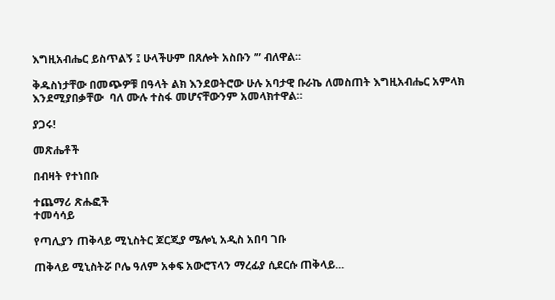እግዚአብሔር ይስጥልኝ ፤ ሁላችሁም በጸሎት አስቡን ’” ብለዋል፡፡

ቅዱስነታቸው በመጭዎቹ በዓላት ልክ እንደወትሮው ሁሉ አባታዊ ቡራኬ ለመስጠት እግዚአብሔር አምላክ እንደሚያበቃቸው  ባለ ሙሉ ተስፋ መሆናቸውንም አመላክተዋል።

ያጋሩ!

መጽሔቶች

በብዛት የተነበቡ

ተጨማሪ ጽሑፎች
ተመሳሳይ

የጣሊያን ጠቅላይ ሚኒስትር ጆርጂያ ሜሎኒ አዲስ አበባ ገቡ

ጠቅላይ ሚኒስትሯ ቦሌ ዓለም አቀፍ አውሮፕላን ማረፊያ ሲደርሱ ጠቅላይ...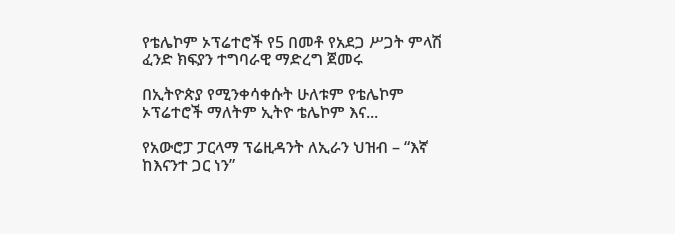የቴሌኮም ኦፕሬተሮች የ5 በመቶ የአደጋ ሥጋት ምላሽ ፈንድ ክፍያን ተግባራዊ ማድረግ ጀመሩ

በኢትዮጵያ የሚንቀሳቀሱት ሁለቱም የቴሌኮም ኦፕሬተሮች ማለትም ኢትዮ ቴሌኮም እና...

የአውሮፓ ፓርላማ ፕሬዚዳንት ለኢራን ህዝብ – “እኛ ከእናንተ ጋር ነን”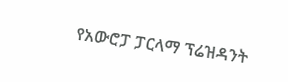የአውሮፓ ፓርላማ ፕሬዝዳንት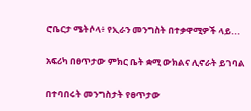ሮቤርታ ሜትሶላ፥ የኢራን መንግስት በተቃዋሚዎች ላይ...

አፍሪካ በፀጥታው ምክር ቤት ቋሚ ውክልና ሊኖራት ይገባል

በተባበሩት መንግስታት የፀጥታው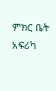ምክር ቤት አፍሪካ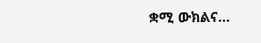ቋሚ ውክልና...